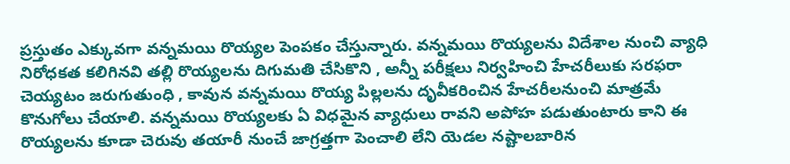ప్రస్తుతం ఎక్కువగా వన్నమయి రొయ్యల పెంపకం చేస్తున్నారు. వన్నమయి రొయ్యలను విదేశాల నుంచి వ్యాధి నిరోధకత కలిగినవి తల్లి రొయ్యలను దిగుమతి చేసికొని , అన్నీ పరీక్షలు నిర్వహించి హేచరీలుకు సరఫరా చెయ్యటం జరుగుతుంధి , కావున వన్నమయి రొయ్య పిల్లలను దృవీకరించిన హేచరీలనుంచి మాత్రమే కొనుగోలు చేయాలి. వన్నమయి రొయ్యలకు ఏ విధమైన వ్యాధులు రావని అపోహ పడుతుంటారు కాని ఈ రొయ్యలను కూడా చెరువు తయారీ నుంచే జాగ్రత్తగా పెంచాలి లేని యెడల నష్టాలబారిన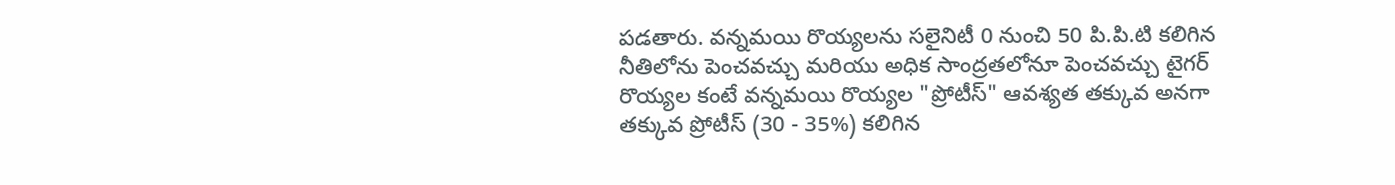పడతారు. వన్నమయి రొయ్యలను సలైనిటీ 0 నుంచి 50 పి.పి.టి కలిగిన నీతిలోను పెంచవచ్చు మరియు అధిక సాంద్రతలోనూ పెంచవచ్చు టైగర్ రొయ్యల కంటే వన్నమయి రొయ్యల "ప్రోటీస్" ఆవశ్యత తక్కువ అనగా తక్కువ ప్రోటీస్ (30 - 35%) కలిగిన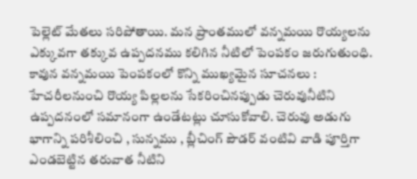పెల్లెట్ మేతలు సరిపోతాయి. మన ప్రాంతములో వన్నమయి రొయ్యలను ఎక్కువగా తక్కువ ఉప్పదనము కలిగిన నీటిలో పెంపకం జరుగుతుంధి. కావున వన్నమయి పెంపకంలో కొన్ని ముఖ్యమైన సూచనలు : హేచరీలనుంచి రొయ్య పిల్లలను సేకరించినప్పుడు చెరువునీటిని ఉప్పదనంలో సమానంగా ఉండేటట్లు చూసుకోవాలి. చెరువు అడుగు భాగాన్ని పరిశీలించి , సున్నము , బ్లీచింగ్ పౌడర్ వంటివి వాడి పూర్తిగా ఎండబెట్టిన తరువాత నీటిని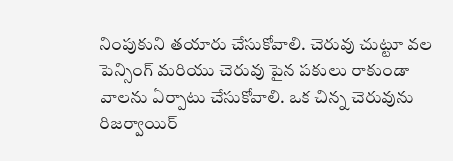నింపుకుని తయారు చేసుకోవాలి. చెరువు చుట్టూ వల పెన్సింగ్ మరియు చెరువు పైన పకులు రాకుండా వాలను ఏర్పాటు చేసుకోవాలి. ఒక చిన్న చెరువును రిజర్వాయిర్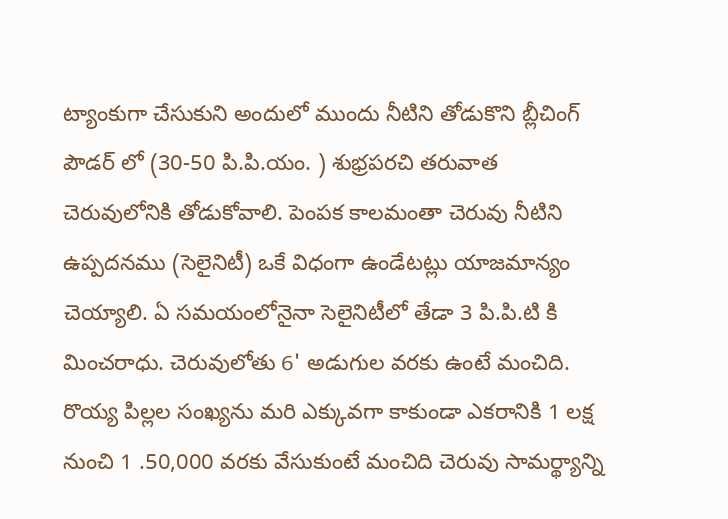ట్యాంకుగా చేసుకుని అందులో ముందు నీటిని తోడుకొని బ్లీచింగ్ పౌడర్ లో (30-50 పి.పి.యం. ) శుభ్రపరచి తరువాత చెరువులోనికి తోడుకోవాలి. పెంపక కాలమంతా చెరువు నీటిని ఉప్పదనము (సెలైనిటీ) ఒకే విధంగా ఉండేటట్లు యాజమాన్యం చెయ్యాలి. ఏ సమయంలోనైనా సెలైనిటీలో తేడా 3 పి.పి.టి కి మించరాధు. చెరువులోతు 6' అడుగుల వరకు ఉంటే మంచిది. రొయ్య పిల్లల సంఖ్యను మరి ఎక్కువగా కాకుండా ఎకరానికి 1 లక్ష నుంచి 1 .50,000 వరకు వేసుకుంటే మంచిది చెరువు సామర్థ్యాన్ని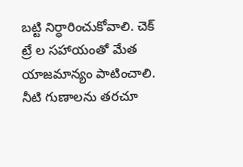బట్టి నిర్ధారించుకోవాలి. చెక్ ట్రే ల సహాయంతో మేత యాజమాన్యం పాటించాలి. నీటి గుణాలను తరచూ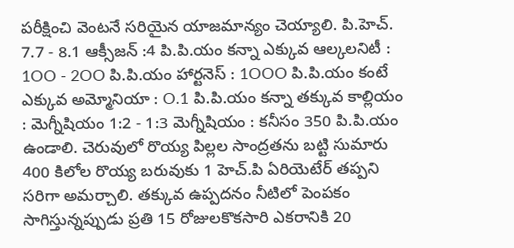పరీక్షించి వెంటనే సరియైన యాజమాన్యం చెయ్యాలి. పి.హెచ్. 7.7 - 8.1 ఆక్సీజన్ :4 పి.పి.యం కన్నా ఎక్కువ ఆల్కలనిటీ : 1OO - 2OO పి.పి.యం హార్టనెస్ : 1OOO పి.పి.యం కంటే ఎక్కువ అమ్మోనియా : O.1 పి.పి.యం కన్నా తక్కువ కాల్లియం : మెగ్నీషియం 1:2 - 1:3 మెగ్నీషియం : కనీసం 350 పి.పి.యం ఉండాలి. చెరువులో రొయ్య పిల్లల సాంద్రతను బట్టి సుమారు 400 కిలోల రొయ్య బరువుకు 1 హెచ్.పి ఏరియెటేర్ తప్పని సరిగా అమర్చాలి. తక్కువ ఉప్పదనం నీటిలో పెంపకం సాగిస్తున్నప్పుడు ప్రతి 15 రోజులకొకసారి ఎకరానికి 20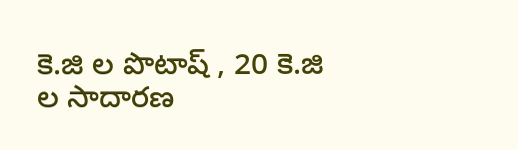కె.జి ల పొటాష్ , 20 కె.జి ల సాదారణ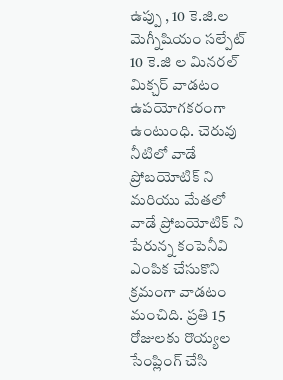ఉప్పు , 10 కె.జి.ల మెగ్నీషియం సల్పేట్ 10 కె.జి ల మినరల్ మిక్చర్ వాడటం ఉపయోగకరంగా ఉంటుంధి. చెరువు నీటిలో వాడే ప్రోబయోటిక్ ని మరియు మేతలో వాడే ప్రోబయోటిక్ ని పేరున్న కంపెనీవి ఎంపిక చేసుకొని క్రమంగా వాడటం మంచిది. ప్రతి 15 రోజులకు రొయ్యల సేంప్లింగ్ చేసి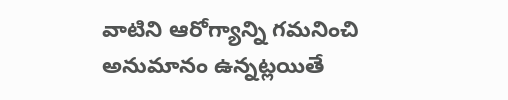వాటిని ఆరోగ్యాన్ని గమనించి అనుమానం ఉన్నట్లయితే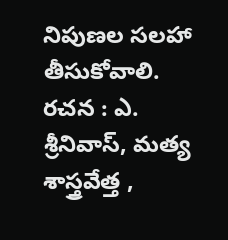నిపుణల సలహా తీసుకోవాలి. రచన : ఎ. శ్రీనివాస్, మత్య శాస్త్రవేత్త ,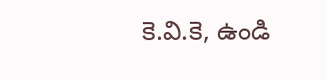కె.వి.కె, ఉండి